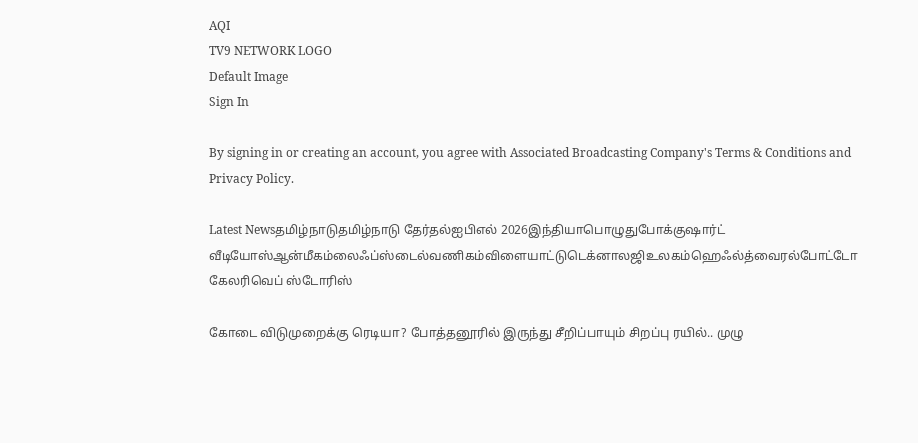AQI
TV9 NETWORK LOGO
Default Image
Sign In

By signing in or creating an account, you agree with Associated Broadcasting Company's Terms & Conditions and Privacy Policy.

Latest Newsதமிழ்நாடுதமிழ்நாடு தேர்தல்ஐபிஎல் 2026இந்தியாபொழுதுபோக்குஷார்ட் வீடியோஸ்ஆன்மீகம்லைஃப்ஸ்டைல்வணிகம்விளையாட்டுடெக்னாலஜிஉலகம்ஹெஃல்த்வைரல்போட்டோ கேலரிவெப் ஸ்டோரிஸ்

கோடை விடுமுறைக்கு ரெடியா? போத்தனூரில் இருந்து சீறிப்பாயும் சிறப்பு ரயில்.. முழு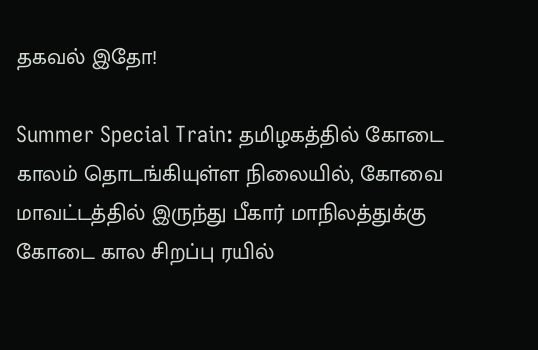தகவல் இதோ!

Summer Special Train: தமிழகத்தில் கோடை காலம் தொடங்கியுள்ள நிலையில், கோவை மாவட்டத்தில் இருந்து பீகார் மாநிலத்துக்கு கோடை கால சிறப்பு ரயில்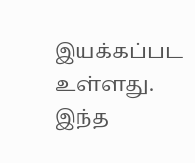இயக்கப்பட உள்ளது. இந்த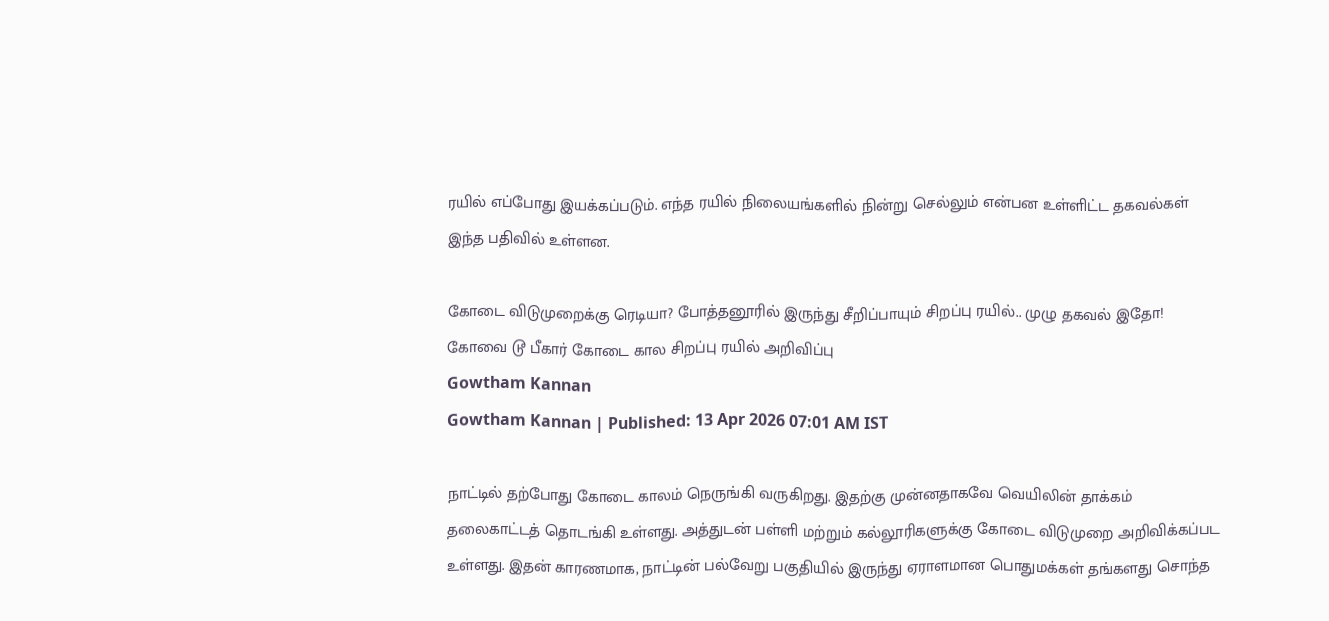ரயில் எப்போது இயக்கப்படும். எந்த ரயில் நிலையங்களில் நின்று செல்லும் என்பன உள்ளிட்ட தகவல்கள் இந்த பதிவில் உள்ளன.

கோடை விடுமுறைக்கு ரெடியா? போத்தனூரில் இருந்து சீறிப்பாயும் சிறப்பு ரயில்.. முழு தகவல் இதோ!
கோவை டூ பீகார் கோடை கால சிறப்பு ரயில் அறிவிப்பு
Gowtham Kannan
Gowtham Kannan | Published: 13 Apr 2026 07:01 AM IST

நாட்டில் தற்போது கோடை காலம் நெருங்கி வருகிறது. இதற்கு முன்னதாகவே வெயிலின் தாக்கம் தலைகாட்டத் தொடங்கி உள்ளது. அத்துடன் பள்ளி மற்றும் கல்லூரிகளுக்கு கோடை விடுமுறை அறிவிக்கப்பட உள்ளது. இதன் காரணமாக, நாட்டின் பல்வேறு பகுதியில் இருந்து ஏராளமான பொதுமக்கள் தங்களது சொந்த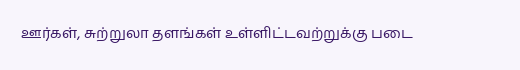ஊர்கள், சுற்றுலா தளங்கள் உள்ளிட்டவற்றுக்கு படை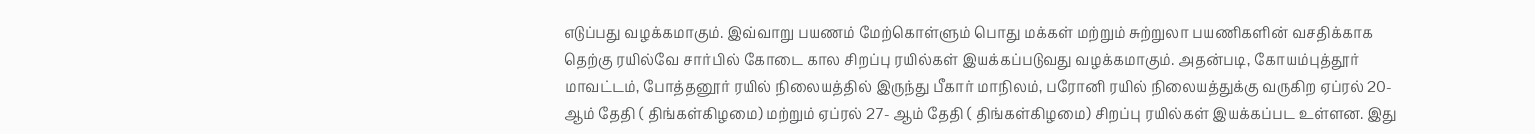எடுப்பது வழக்கமாகும். இவ்வாறு பயணம் மேற்கொள்ளும் பொது மக்கள் மற்றும் சுற்றுலா பயணிகளின் வசதிக்காக தெற்கு ரயில்வே சார்பில் கோடை கால சிறப்பு ரயில்கள் இயக்கப்படுவது வழக்கமாகும். அதன்படி, கோயம்புத்தூர் மாவட்டம், போத்தனூர் ரயில் நிலையத்தில் இருந்து பீகார் மாநிலம், பரோனி ரயில் நிலையத்துக்கு வருகிற ஏப்ரல் 20- ஆம் தேதி ( திங்கள்கிழமை) மற்றும் ஏப்ரல் 27- ஆம் தேதி ( திங்கள்கிழமை) சிறப்பு ரயில்கள் இயக்கப்பட உள்ளன. இது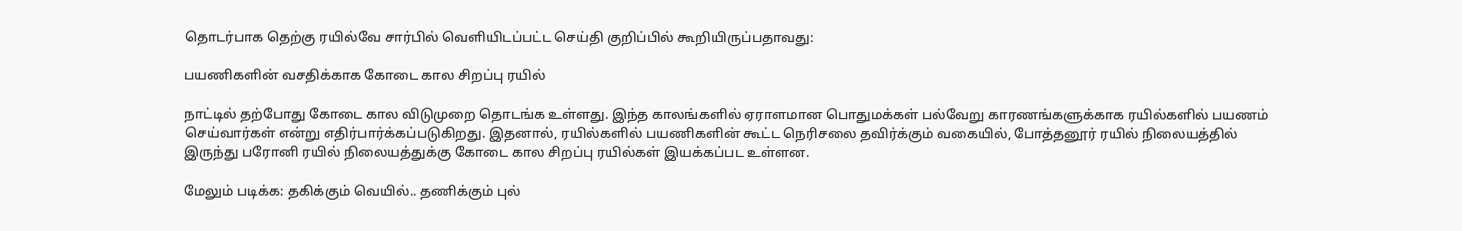தொடர்பாக தெற்கு ரயில்வே சார்பில் வெளியிடப்பட்ட செய்தி குறிப்பில் கூறியிருப்பதாவது:

பயணிகளின் வசதிக்காக கோடை கால சிறப்பு ரயில்

நாட்டில் தற்போது கோடை கால விடுமுறை தொடங்க உள்ளது. இந்த காலங்களில் ஏராளமான பொதுமக்கள் பல்வேறு காரணங்களுக்காக ரயில்களில் பயணம் செய்வார்கள் என்று எதிர்பார்க்கப்படுகிறது. இதனால், ரயில்களில் பயணிகளின் கூட்ட நெரிசலை தவிர்க்கும் வகையில், போத்தனூர் ரயில் நிலையத்தில் இருந்து பரோனி ரயில் நிலையத்துக்கு கோடை கால சிறப்பு ரயில்கள் இயக்கப்பட உள்ளன.

மேலும் படிக்க: தகிக்கும் வெயில்.. தணிக்கும் புல்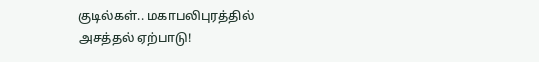குடில்கள்.. மகாபலிபுரத்தில் அசத்தல் ஏற்பாடு!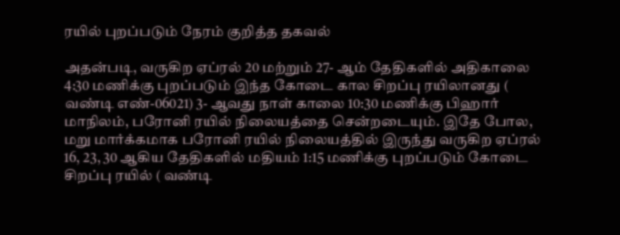ரயில் புறப்படும் நேரம் குறித்த தகவல்

அதன்படி, வருகிற ஏப்ரல் 20 மற்றும் 27- ஆம் தேதிகளில் அதிகாலை 4:30 மணிக்கு புறப்படும் இந்த கோடை கால சிறப்பு ரயிலானது ( வண்டி எண்-06021) 3- ஆவது நாள் காலை 10:30 மணிக்கு பிஹார் மாநிலம், பரோனி ரயில் நிலையத்தை சென்றடையும். இதே போல, மறு மார்க்கமாக பரோனி ரயில் நிலையத்தில் இருந்து வருகிற ஏப்ரல் 16, 23, 30 ஆகிய தேதிகளில் மதியம் 1:15 மணிக்கு புறப்படும் கோடை சிறப்பு ரயில் ( வண்டி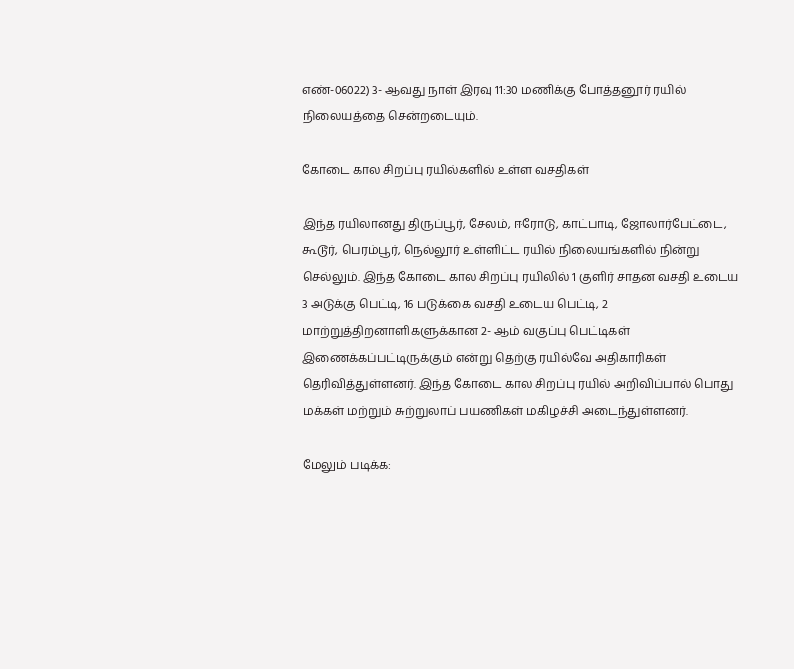எண்-06022) 3- ஆவது நாள் இரவு 11:30 மணிக்கு போத்தனூர் ரயில் நிலையத்தை சென்றடையும்.

கோடை கால சிறப்பு ரயில்களில் உள்ள வசதிகள்

இந்த ரயிலானது திருப்பூர், சேலம், ஈரோடு, காட்பாடி, ஜோலார்பேட்டை, கூடூர், பெரம்பூர், நெல்லூர் உள்ளிட்ட ரயில் நிலையங்களில் நின்று செல்லும். இந்த கோடை கால சிறப்பு ரயிலில் 1 குளிர் சாதன வசதி உடைய 3 அடுக்கு பெட்டி, 16 படுக்கை வசதி உடைய பெட்டி, 2 மாற்றுத்திறனாளிகளுக்கான 2- ஆம் வகுப்பு பெட்டிகள் இணைக்கப்பட்டிருக்கும் என்று தெற்கு ரயில்வே அதிகாரிகள் தெரிவித்துள்ளனர். இந்த கோடை கால சிறப்பு ரயில் அறிவிப்பால் பொது மக்கள் மற்றும் சுற்றுலாப் பயணிகள் மகிழச்சி அடைந்துள்ளனர்.

மேலும் படிக்க: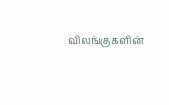விலங்குகளின்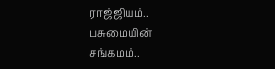ராஜ்ஜியம்.. பசுமையின் சங்கமம்..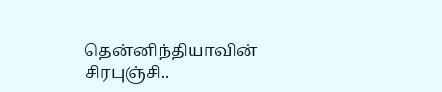தென்னிந்தியாவின் சிரபுஞ்சி..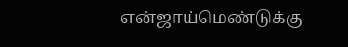என்ஜாய்மெண்டுக்கு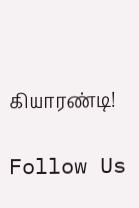கியாரண்டி!

Follow Us